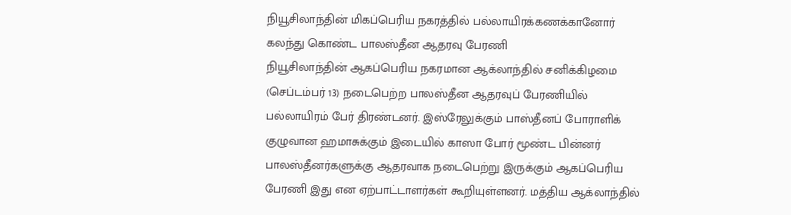நியூசிலாந்தின் மிகப்பெரிய நகரத்தில் பல்லாயிரக்கணக்கானோர் கலந்து கொண்ட பாலஸ்தீன ஆதரவு பேரணி
நியூசிலாந்தின் ஆகப்பெரிய நகரமான ஆக்லாந்தில் சனிக்கிழமை (செப்டம்பர் 13) நடைபெற்ற பாலஸ்தீன ஆதரவுப் பேரணியில் பல்லாயிரம் பேர் திரண்டனர். இஸ்ரேலுக்கும் பாஸ்தீனப் போராளிக் குழுவான ஹமாசுக்கும் இடையில் காஸா போர் மூண்ட பின்னர் பாலஸ்தீனர்களுக்கு ஆதரவாக நடைபெற்று இருக்கும் ஆகப்பெரிய பேரணி இது என ஏற்பாட்டாளர்கள் கூறியுள்ளனர். மத்திய ஆக்லாந்தில்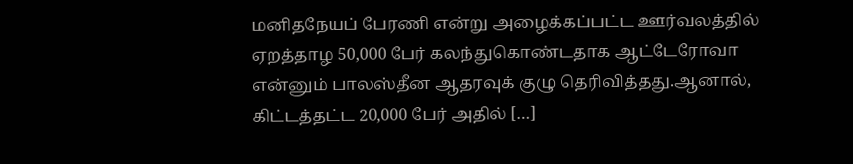மனிதநேயப் பேரணி என்று அழைக்கப்பட்ட ஊர்வலத்தில் ஏறத்தாழ 50,000 பேர் கலந்துகொண்டதாக ஆட்டேரோவா என்னும் பாலஸ்தீன ஆதரவுக் குழு தெரிவித்தது.ஆனால், கிட்டத்தட்ட 20,000 பேர் அதில் […]